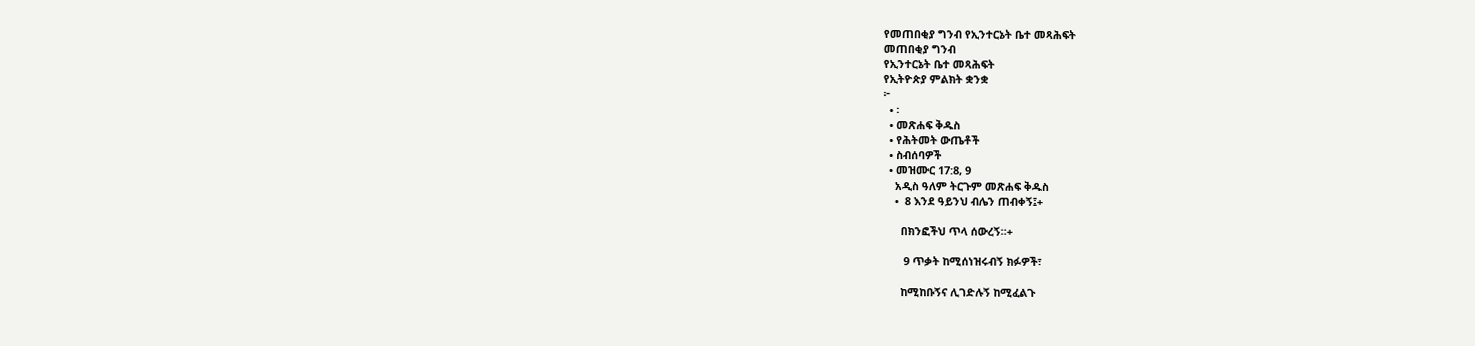የመጠበቂያ ግንብ የኢንተርኔት ቤተ መጻሕፍት
መጠበቂያ ግንብ
የኢንተርኔት ቤተ መጻሕፍት
የኢትዮጵያ ምልክት ቋንቋ
፦
  • ፡
  • መጽሐፍ ቅዱስ
  • የሕትመት ውጤቶች
  • ስብሰባዎች
  • መዝሙር 17:8, 9
    አዲስ ዓለም ትርጉም መጽሐፍ ቅዱስ
    •  8 እንደ ዓይንህ ብሌን ጠብቀኝ፤+

      በክንፎችህ ጥላ ሰውረኝ።+

       9 ጥቃት ከሚሰነዝሩብኝ ክፉዎች፣

      ከሚከቡኝና ሊገድሉኝ ከሚፈልጉ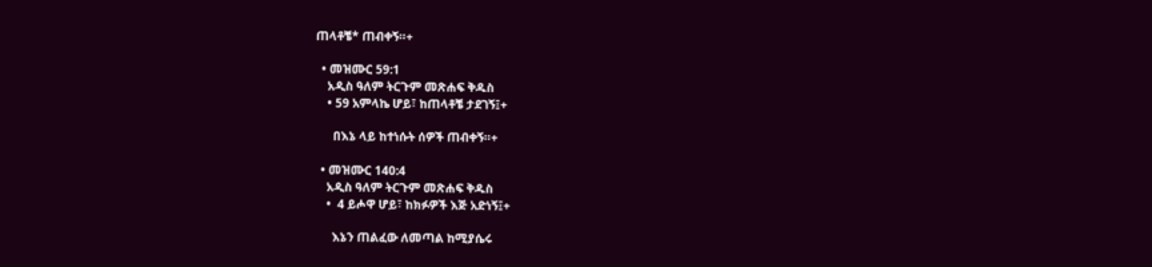ጠላቶቼ* ጠብቀኝ።+

  • መዝሙር 59:1
    አዲስ ዓለም ትርጉም መጽሐፍ ቅዱስ
    • 59 አምላኬ ሆይ፣ ከጠላቶቼ ታደገኝ፤+

      በእኔ ላይ ከተነሱት ሰዎች ጠብቀኝ።+

  • መዝሙር 140:4
    አዲስ ዓለም ትርጉም መጽሐፍ ቅዱስ
    •  4 ይሖዋ ሆይ፣ ከክፉዎች እጅ አድነኝ፤+

      እኔን ጠልፈው ለመጣል ከሚያሴሩ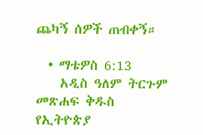ጨካኝ ሰዎች ጠብቀኝ።

  • ማቴዎስ 6:13
    አዲስ ዓለም ትርጉም መጽሐፍ ቅዱስ
የኢትዮጵያ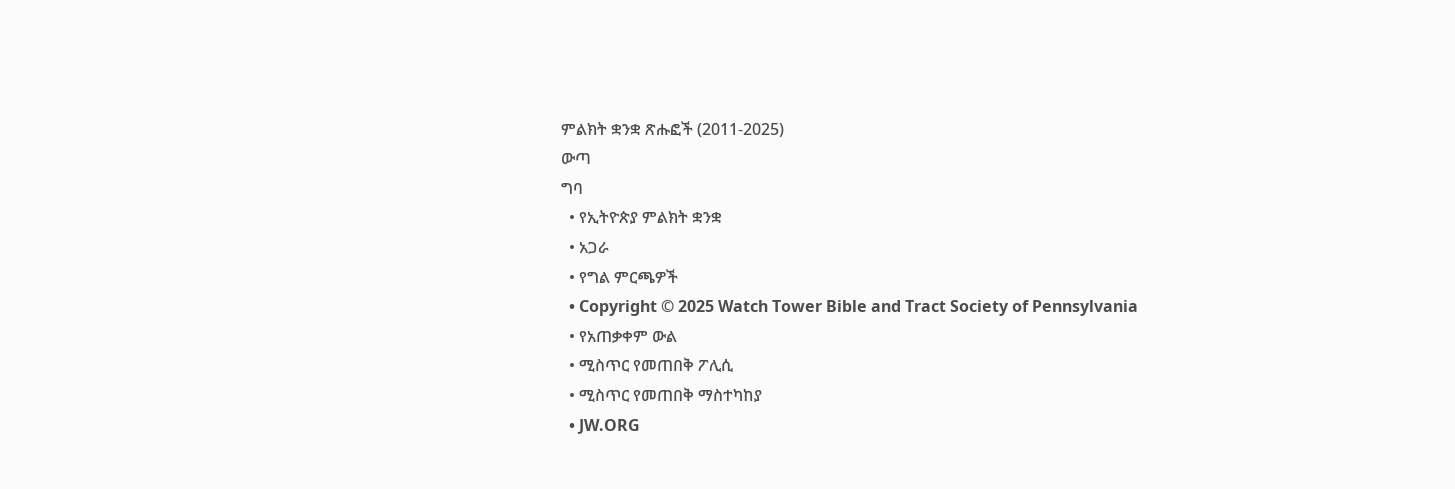ምልክት ቋንቋ ጽሑፎች (2011-2025)
ውጣ
ግባ
  • የኢትዮጵያ ምልክት ቋንቋ
  • አጋራ
  • የግል ምርጫዎች
  • Copyright © 2025 Watch Tower Bible and Tract Society of Pennsylvania
  • የአጠቃቀም ውል
  • ሚስጥር የመጠበቅ ፖሊሲ
  • ሚስጥር የመጠበቅ ማስተካከያ
  • JW.ORG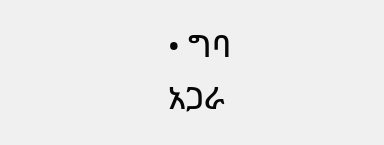• ግባ
አጋራ